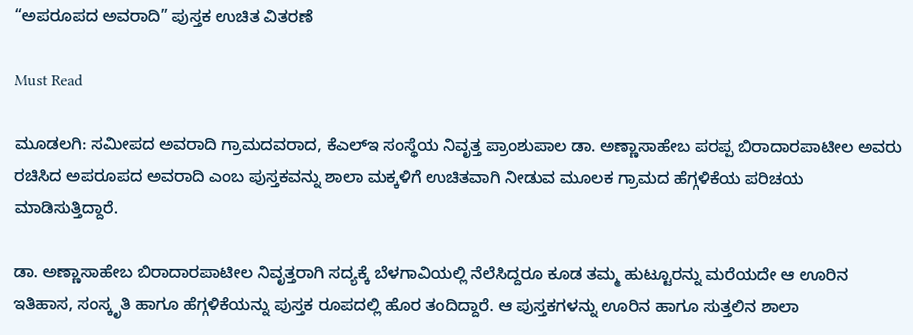“ಅಪರೂಪದ ಅವರಾದಿ” ಪುಸ್ತಕ ಉಚಿತ ವಿತರಣೆ

Must Read

ಮೂಡಲಗಿ: ಸಮೀಪದ ಅವರಾದಿ ಗ್ರಾಮದವರಾದ, ಕೆಎಲ್‍ಇ ಸಂಸ್ಥೆಯ ನಿವೃತ್ತ ಪ್ರಾಂಶುಪಾಲ ಡಾ. ಅಣ್ಣಾಸಾಹೇಬ ಪರಪ್ಪ ಬಿರಾದಾರಪಾಟೀಲ ಅವರು ರಚಿಸಿದ ಅಪರೂಪದ ಅವರಾದಿ ಎಂಬ ಪುಸ್ತಕವನ್ನು ಶಾಲಾ ಮಕ್ಕಳಿಗೆ ಉಚಿತವಾಗಿ ನೀಡುವ ಮೂಲಕ ಗ್ರಾಮದ ಹೆಗ್ಗಳಿಕೆಯ ಪರಿಚಯ ಮಾಡಿಸುತ್ತಿದ್ದಾರೆ.

ಡಾ. ಅಣ್ಣಾಸಾಹೇಬ ಬಿರಾದಾರಪಾಟೀಲ ನಿವೃತ್ತರಾಗಿ ಸದ್ಯಕ್ಕೆ ಬೆಳಗಾವಿಯಲ್ಲಿ ನೆಲೆಸಿದ್ದರೂ ಕೂಡ ತಮ್ಮ ಹುಟ್ಟೂರನ್ನು ಮರೆಯದೇ ಆ ಊರಿನ ಇತಿಹಾಸ, ಸಂಸ್ಕೃತಿ ಹಾಗೂ ಹೆಗ್ಗಳಿಕೆಯನ್ನು ಪುಸ್ತಕ ರೂಪದಲ್ಲಿ ಹೊರ ತಂದಿದ್ದಾರೆ. ಆ ಪುಸ್ತಕಗಳನ್ನು ಊರಿನ ಹಾಗೂ ಸುತ್ತಲಿನ ಶಾಲಾ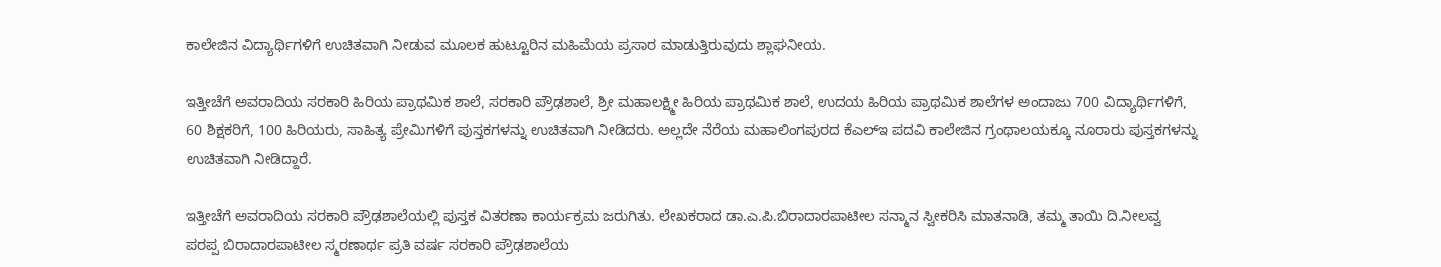ಕಾಲೇಜಿನ ವಿದ್ಯಾರ್ಥಿಗಳಿಗೆ ಉಚಿತವಾಗಿ ನೀಡುವ ಮೂಲಕ ಹುಟ್ಟೂರಿನ ಮಹಿಮೆಯ ಪ್ರಸಾರ ಮಾಡುತ್ತಿರುವುದು ಶ್ಲಾಘನೀಯ.

ಇತ್ತೀಚೆಗೆ ಅವರಾದಿಯ ಸರಕಾರಿ ಹಿರಿಯ ಪ್ರಾಥಮಿಕ ಶಾಲೆ, ಸರಕಾರಿ ಪ್ರೌಢಶಾಲೆ, ಶ್ರೀ ಮಹಾಲಕ್ಷ್ಮೀ ಹಿರಿಯ ಪ್ರಾಥಮಿಕ ಶಾಲೆ, ಉದಯ ಹಿರಿಯ ಪ್ರಾಥಮಿಕ ಶಾಲೆಗಳ ಅಂದಾಜು 700 ವಿದ್ಯಾರ್ಥಿಗಳಿಗೆ, 60 ಶಿಕ್ಷಕರಿಗೆ, 100 ಹಿರಿಯರು, ಸಾಹಿತ್ಯ ಪ್ರೇಮಿಗಳಿಗೆ ಪುಸ್ತಕಗಳನ್ನು ಉಚಿತವಾಗಿ ನೀಡಿದರು. ಅಲ್ಲದೇ ನೆರೆಯ ಮಹಾಲಿಂಗಪುರದ ಕೆಎಲ್‍ಇ ಪದವಿ ಕಾಲೇಜಿನ ಗ್ರಂಥಾಲಯಕ್ಕೂ ನೂರಾರು ಪುಸ್ತಕಗಳನ್ನು ಉಚಿತವಾಗಿ ನೀಡಿದ್ದಾರೆ.

ಇತ್ತೀಚೆಗೆ ಅವರಾದಿಯ ಸರಕಾರಿ ಪ್ರೌಢಶಾಲೆಯಲ್ಲಿ ಪುಸ್ತಕ ವಿತರಣಾ ಕಾರ್ಯಕ್ರಮ ಜರುಗಿತು. ಲೇಖಕರಾದ ಡಾ.ಎ.ಪಿ.ಬಿರಾದಾರಪಾಟೀಲ ಸನ್ಮಾನ ಸ್ವೀಕರಿಸಿ ಮಾತನಾಡಿ, ತಮ್ಮ ತಾಯಿ ದಿ.ನೀಲವ್ವ ಪರಪ್ಪ ಬಿರಾದಾರಪಾಟೀಲ ಸ್ಮರಣಾರ್ಥ ಪ್ರತಿ ವರ್ಷ ಸರಕಾರಿ ಪ್ರೌಢಶಾಲೆಯ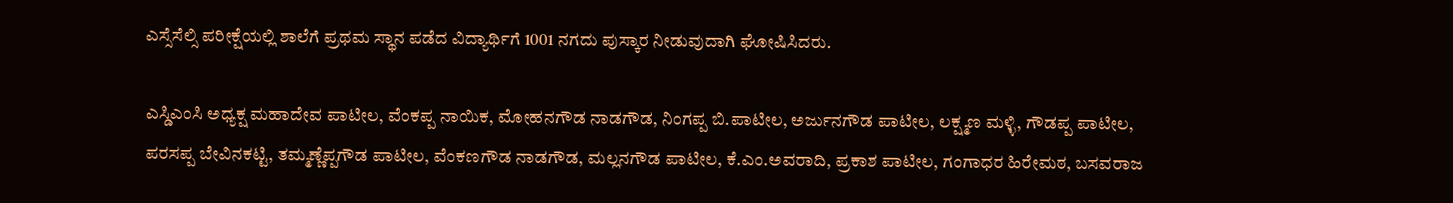ಎಸ್ಸೆಸೆಲ್ಸಿ ಪರೀಕ್ಷೆಯಲ್ಲಿ ಶಾಲೆಗೆ ಪ್ರಥಮ ಸ್ಥಾನ ಪಡೆದ ವಿದ್ಯಾರ್ಥಿಗೆ 1001 ನಗದು ಪುಸ್ಕಾರ ನೀಡುವುದಾಗಿ ಘೋಷಿಸಿದರು.

ಎಸ್ಡಿಎಂಸಿ ಅಧ್ಯಕ್ಷ ಮಹಾದೇವ ಪಾಟೀಲ, ವೆಂಕಪ್ಪ ನಾಯಿಕ, ಮೋಹನಗೌಡ ನಾಡಗೌಡ, ನಿಂಗಪ್ಪ ಬಿ.ಪಾಟೀಲ, ಅರ್ಜುನಗೌಡ ಪಾಟೀಲ, ಲಕ್ಷ್ಮಣ ಮಳ್ಳಿ, ಗೌಡಪ್ಪ ಪಾಟೀಲ, ಪರಸಪ್ಪ ಬೇವಿನಕಟ್ಟಿ, ತಮ್ಮಣ್ಣೆಪ್ಪಗೌಡ ಪಾಟೀಲ, ವೆಂಕಣಗೌಡ ನಾಡಗೌಡ, ಮಲ್ಲನಗೌಡ ಪಾಟೀಲ, ಕೆ.ಎಂ.ಅವರಾದಿ, ಪ್ರಕಾಶ ಪಾಟೀಲ, ಗಂಗಾಧರ ಹಿರೇಮಠ, ಬಸವರಾಜ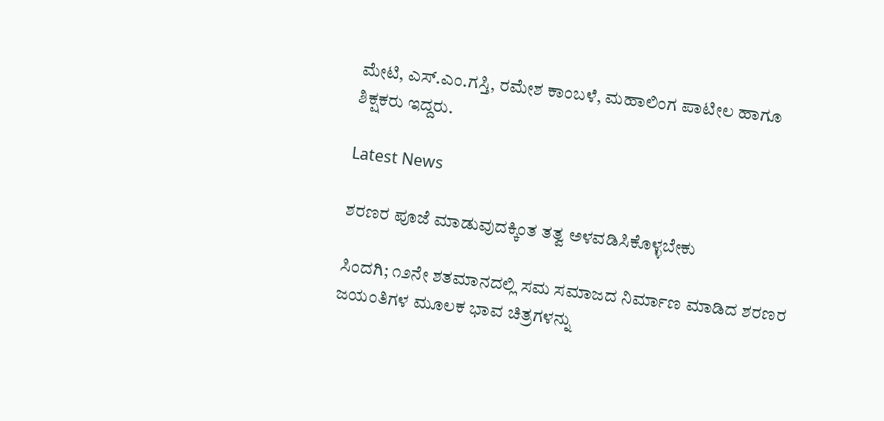ಮೇಟಿ, ಎಸ್.ಎಂ.ಗಸ್ತಿ, ರಮೇಶ ಕಾಂಬಳೆ, ಮಹಾಲಿಂಗ ಪಾಟೀಲ ಹಾಗೂ ಶಿಕ್ಷಕರು ಇದ್ದರು.

Latest News

ಶರಣರ ಪೂಜೆ ಮಾಡುವುದಕ್ಕಿಂತ ತತ್ವ ಅಳವಡಿಸಿಕೊಳ್ಳಬೇಕು

ಸಿಂದಗಿ; ೧೨ನೇ ಶತಮಾನದಲ್ಲಿ ಸಮ ಸಮಾಜದ ನಿರ್ಮಾಣ ಮಾಡಿದ ಶರಣರ ಜಯಂತಿಗಳ ಮೂಲಕ ಭಾವ ಚಿತ್ರಗಳನ್ನು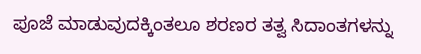ಪೂಜೆ ಮಾಡುವುದಕ್ಕಿಂತಲೂ ಶರಣರ ತತ್ವ ಸಿದಾಂತಗಳನ್ನು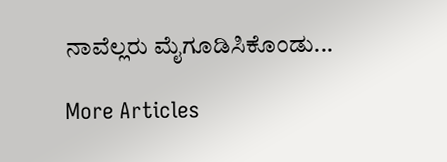ನಾವೆಲ್ಲರು ಮೈಗೂಡಿಸಿಕೊಂಡು...

More Articles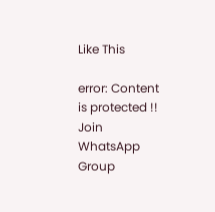Like This

error: Content is protected !!
Join WhatsApp Group